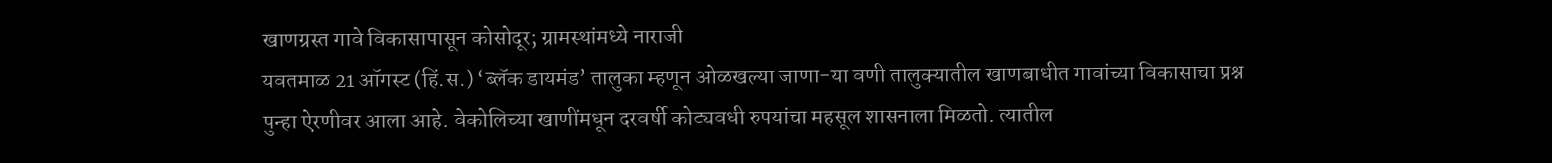खाणग्रस्त गावे विकासापासून कोसोदूर; ग्रामस्थांमध्ये नाराजी
यवतमाळ 21 ऑगस्ट (हिं.स.) ‘ब्लॅक डायमंड’ तालुका म्हणून ओळखल्या जाणा-या वणी तालुक्यातील खाणबाधीत गावांच्या विकासाचा प्रश्न पुन्हा ऐरणीवर आला आहे. वेकोलिच्या खाणींमधून दरवर्षी कोट्यवधी रुपयांचा महसूल शासनाला मिळतो. त्यातील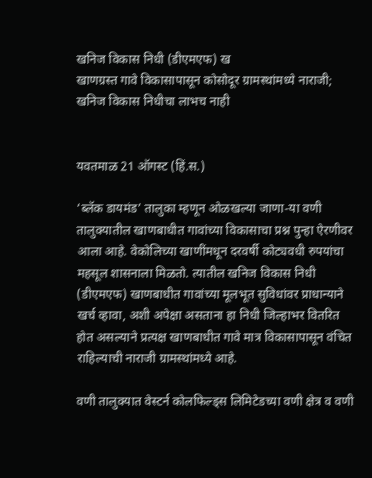खनिज विकास निधी (डीएमएफ) ख
खाणग्रस्त गावे विकासापासून कोसोदूर ग्रामस्थांमध्ये नाराजी; खनिज विकास निधीचा लाभच नाही


यवतमाळ 21 ऑगस्ट (हिं.स.)

‘ब्लॅक डायमंड’ तालुका म्हणून ओळखल्या जाणा-या वणी तालुक्यातील खाणबाधीत गावांच्या विकासाचा प्रश्न पुन्हा ऐरणीवर आला आहे. वेकोलिच्या खाणींमधून दरवर्षी कोट्यवधी रुपयांचा महसूल शासनाला मिळतो. त्यातील खनिज विकास निधी (डीएमएफ) खाणबाधीत गावांच्या मूलभूत सुविधांवर प्राधान्याने खर्च व्हावा, अशी अपेक्षा असताना हा निधी जिल्हाभर वितरित होत असल्याने प्रत्यक्ष खाणबाधीत गावे मात्र विकासापासून वंचित राहिल्याची नाराजी ग्रामस्थांमध्ये आहे.

वणी तालुक्यात वेस्टर्न कोलफिल्ड्स लिमिटेडच्या वणी क्षेत्र व वणी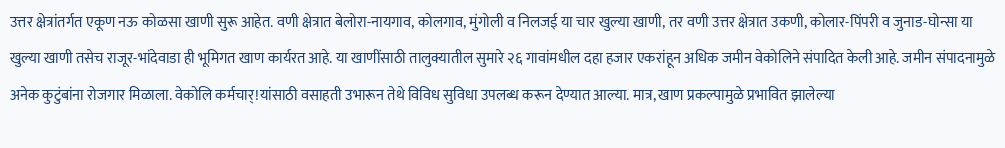उत्तर क्षेत्रांतर्गत एकूण नऊ कोळसा खाणी सुरू आहेत. वणी क्षेत्रात बेलोरा-नायगाव, कोलगाव, मुंगोली व निलजई या चार खुल्या खाणी, तर वणी उत्तर क्षेत्रात उकणी, कोलार-पिंपरी व जुनाड-घोन्सा या खुल्या खाणी तसेच राजूर-भांदेवाडा ही भूमिगत खाण कार्यरत आहे. या खाणींसाठी तालुक्यातील सुमारे २६ गावांमधील दहा हजार एकरांहून अधिक जमीन वेकोलिने संपादित केली आहे. जमीन संपादनामुळे अनेक कुटुंबांना रोजगार मिळाला. वेकोलि कर्मचार्!यांसाठी वसाहती उभारून तेथे विविध सुविधा उपलब्ध करून देण्यात आल्या. मात्र, खाण प्रकल्पामुळे प्रभावित झालेल्या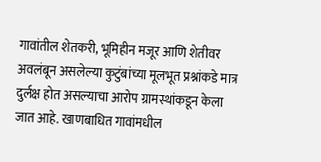गावांतील शेतकरी, भूमिहीन मजूर आणि शेतीवर अवलंबून असलेल्या कुटुंबांच्या मूलभूत प्रश्नांकडे मात्र दुर्लक्ष होत असल्याचा आरोप ग्रामस्थांकडून केला जात आहे. खाणबाधित गावांमधील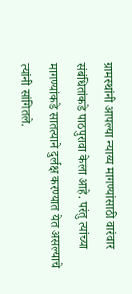ग्रामस्थांनी आपल्या न्याय्य मागण्यांसाठी वारंवार संबंधितांकडे पाठपुरावा केला आहे. परंतु त्यांच्या मागण्यांकडे सातत्याने दुर्लक्ष करण्यात येत असल्याचे त्यांनी सांगितले.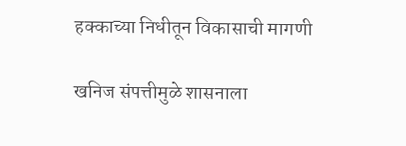हक्काच्या निधीतून विकासाची मागणी

खनिज संपत्तीमुळे शासनाला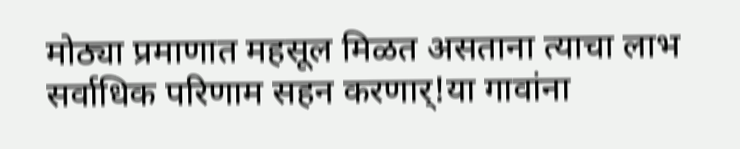मोठ्या प्रमाणात महसूल मिळत असताना त्याचा लाभ सर्वाधिक परिणाम सहन करणार्!या गावांना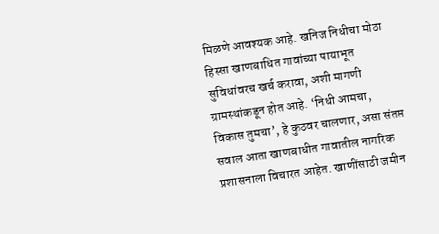मिळणे आवश्यक आहे. खनिज निधीचा मोठा हिस्सा खाणबाधित गावांच्या पायाभूत सुविधांवरच खर्च करावा, अशी मागणी ग्रामस्थांकडून होत आहे. ‘निधी आमचा, विकास तुमचा’, हे कुठवर चालणार, असा संतप्त सवाल आता खाणबाधीत गावातील नागरिक प्रशासनाला विचारत आहेत. खाणींसाठी जमीन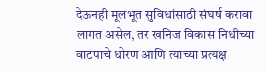देऊनही मूलभूत सुविधांसाठी संघर्ष करावा लागत असेल, तर खनिज विकास निधीच्या वाटपाचे धोरण आणि त्याच्या प्रत्यक्ष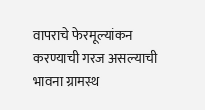वापराचे फेरमूल्यांकन करण्याची गरज असल्याची भावना ग्रामस्थ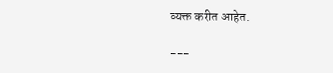व्यक्त करीत आहेत.

---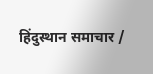हिंदुस्थान समाचार /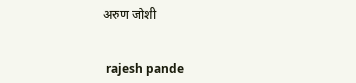अरुण जोशी


 rajesh pande